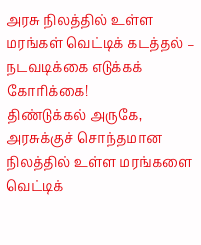அரசு நிலத்தில் உள்ள மரங்கள் வெட்டிக் கடத்தல் – நடவடிக்கை எடுக்கக் கோரிக்கை!
திண்டுக்கல் அருகே, அரசுக்குச் சொந்தமான நிலத்தில் உள்ள மரங்களை வெட்டிக்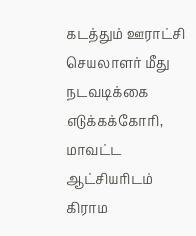கடத்தும் ஊராட்சி செயலாளர் மீது நடவடிக்கை எடுக்கக்கோரி, மாவட்ட ஆட்சியரிடம் கிராம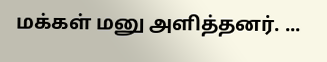மக்கள் மனு அளித்தனர். ...